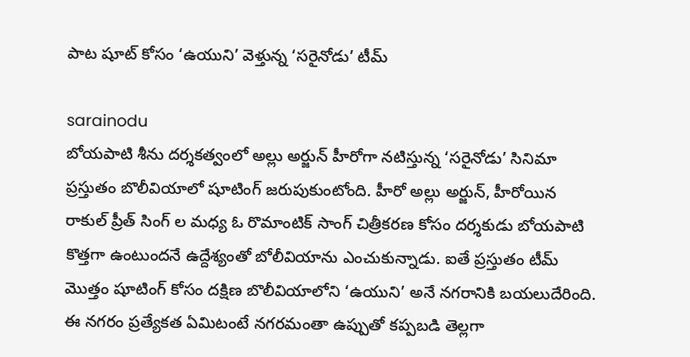పాట షూట్ కోసం ‘ఉయుని’ వెళ్తున్న ‘సరైనోడు’ టీమ్

sarainodu
బోయపాటి శీను దర్శకత్వంలో అల్లు అర్జున్ హీరోగా నటిస్తున్న ‘సరైనోడు’ సినిమా ప్రస్తుతం బొలీవియాలో షూటింగ్ జరుపుకుంటోంది. హీరో అల్లు అర్జున్, హీరోయిన రాకుల్ ప్రీత్ సింగ్ ల మధ్య ఓ రొమాంటిక్ సాంగ్ చిత్రీకరణ కోసం దర్శకుడు బోయపాటి కొత్తగా ఉంటుందనే ఉద్దేశ్యంతో బోలీవియాను ఎంచుకున్నాడు. ఐతే ప్రస్తుతం టీమ్ మొత్తం షూటింగ్ కోసం దక్షిణ బొలీవియాలోని ‘ఉయుని’ అనే నగరానికి బయలుదేరింది. ఈ నగరం ప్రత్యేకత ఏమిటంటే నగరమంతా ఉప్పుతో కప్పబడి తెల్లగా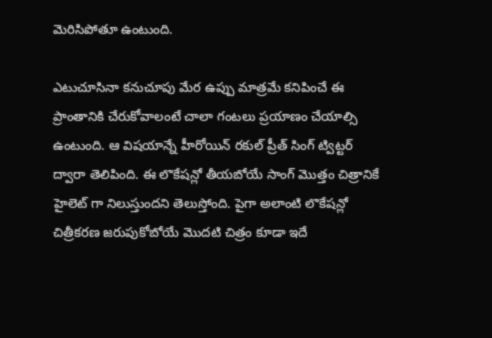మెరిసిపోతూ ఉంటుంది.

ఎటుచూసినా కనుచూపు మేర ఉప్పు మాత్రమే కనిపించే ఈ ప్రాంతానికి చేరుకోవాలంటే చాలా గంటలు ప్రయాణం చేయాల్సి ఉంటుంది. ఆ విషయాన్నే హీరోయిన్ రకుల్ ప్రీత్ సింగ్ ట్విట్టర్ ద్వారా తెలిపింది. ఈ లొకేషన్లో తీయబోయే సాంగ్ మొత్తం చిత్రానికే హైలెట్ గా నిలుస్తుందని తెలుస్తోంది. పైగా అలాంటి లొకేషన్లో చిత్రీకరణ జరుపుకోబోయే మొదటి చిత్రం కూడా ఇదే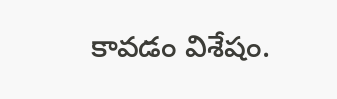కావడం విశేషం.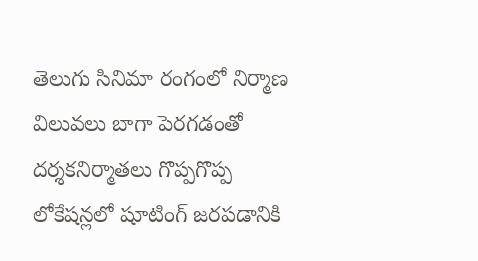తెలుగు సినిమా రంగంలో నిర్మాణ విలువలు బాగా పెరగడంతో దర్శకనిర్మాతలు గొప్పగొప్ప లోకేషన్లలో షూటింగ్ జరపడానికి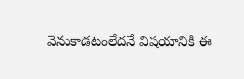వెనుకాడటంలేదనే విషయానికి ఈ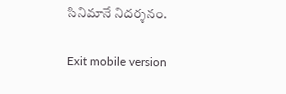సినిమానే నిదర్శనం.

Exit mobile version